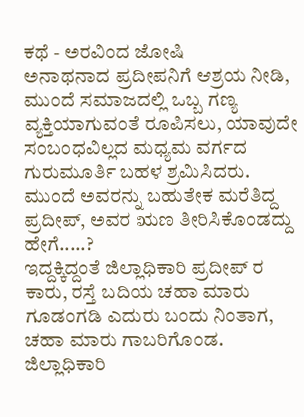ಕಥೆ - ಅರವಿಂದ ಜೋಷಿ
ಅನಾಥನಾದ ಪ್ರದೀಪನಿಗೆ ಆಶ್ರಯ ನೀಡಿ, ಮುಂದೆ ಸಮಾಜದಲ್ಲಿ ಒಬ್ಬ ಗಣ್ಯ ವ್ಯಕ್ತಿಯಾಗುವಂತೆ ರೂಪಿಸಲು, ಯಾವುದೇ ಸಂಬಂಧವಿಲ್ಲದ ಮಧ್ಯಮ ವರ್ಗದ ಗುರುಮೂರ್ತಿ ಬಹಳ ಶ್ರಮಿಸಿದರು. ಮುಂದೆ ಅವರನ್ನು ಬಹುತೇಕ ಮರೆತಿದ್ದ ಪ್ರದೀಪ್, ಅವರ ಋಣ ತೀರಿಸಿಕೊಂಡದ್ದು ಹೇಗೆ.....?
ಇದ್ದಕ್ಕಿದ್ದಂತೆ ಜಿಲ್ಲಾಧಿಕಾರಿ ಪ್ರದೀಪ್ ರ ಕಾರು, ರಸ್ತೆ ಬದಿಯ ಚಹಾ ಮಾರು ಗೂಡಂಗಡಿ ಎದುರು ಬಂದು ನಿಂತಾಗ, ಚಹಾ ಮಾರು ಗಾಬರಿಗೊಂಡ. ಜಿಲ್ಲಾಧಿಕಾರಿ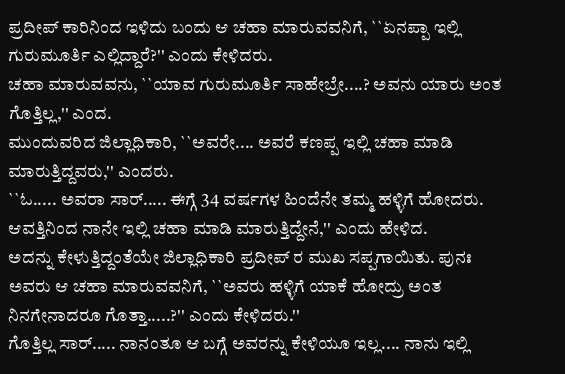ಪ್ರದೀಪ್ ಕಾರಿನಿಂದ ಇಳಿದು ಬಂದು ಆ ಚಹಾ ಮಾರುವವನಿಗೆ, ``ಏನಪ್ಪಾ ಇಲ್ಲಿ ಗುರುಮೂರ್ತಿ ಎಲ್ಲಿದ್ದಾರೆ?'' ಎಂದು ಕೇಳಿದರು.
ಚಹಾ ಮಾರುವವನು, ``ಯಾವ ಗುರುಮೂರ್ತಿ ಸಾಹೇಬ್ರೇ....? ಅವನು ಯಾರು ಅಂತ ಗೊತ್ತಿಲ್ಲ,'' ಎಂದ.
ಮುಂದುವರಿದ ಜಿಲ್ಲಾಧಿಕಾರಿ, ``ಅವರೇ.... ಅವರೆ ಕಣಪ್ಪ ಇಲ್ಲಿ ಚಹಾ ಮಾಡಿ ಮಾರುತ್ತಿದ್ದವರು,'' ಎಂದರು.
``ಓ..... ಅವರಾ ಸಾರ್..... ಈಗ್ಗೆ 34 ವರ್ಷಗಳ ಹಿಂದೆನೇ ತಮ್ಮ ಹಳ್ಳಿಗೆ ಹೋದರು. ಆವತ್ತಿನಿಂದ ನಾನೇ ಇಲ್ಲಿ ಚಹಾ ಮಾಡಿ ಮಾರುತ್ತಿದ್ದೇನೆ,'' ಎಂದು ಹೇಳಿದ.
ಅದನ್ನು ಕೇಳುತ್ತಿದ್ದಂತೆಯೇ ಜಿಲ್ಲಾಧಿಕಾರಿ ಪ್ರದೀಪ್ ರ ಮುಖ ಸಪ್ಪಗಾಯಿತು. ಪುನಃ ಅವರು ಆ ಚಹಾ ಮಾರುವವನಿಗೆ, ``ಅವರು ಹಳ್ಳಿಗೆ ಯಾಕೆ ಹೋದ್ರು ಅಂತ ನಿನಗೇನಾದರೂ ಗೊತ್ತಾ.....?'' ಎಂದು ಕೇಳಿದರು.''
ಗೊತ್ತಿಲ್ಲ ಸಾರ್..... ನಾನಂತೂ ಆ ಬಗ್ಗೆ ಅವರನ್ನು ಕೇಳಿಯೂ ಇಲ್ಲ.... ನಾನು ಇಲ್ಲಿ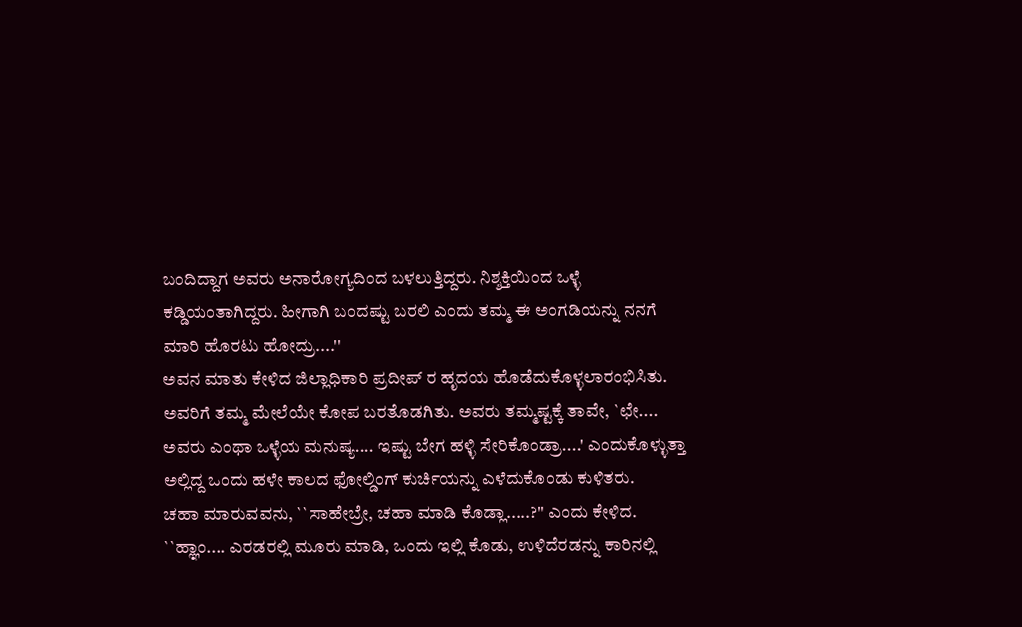ಬಂದಿದ್ದಾಗ ಅವರು ಅನಾರೋಗ್ಯದಿಂದ ಬಳಲುತ್ತಿದ್ದರು. ನಿಶ್ಶಕ್ತಿಯಿಂದ ಒಳ್ಳೆ ಕಡ್ಡಿಯಂತಾಗಿದ್ದರು. ಹೀಗಾಗಿ ಬಂದಷ್ಟು ಬರಲಿ ಎಂದು ತಮ್ಮ ಈ ಅಂಗಡಿಯನ್ನು ನನಗೆ ಮಾರಿ ಹೊರಟು ಹೋದ್ರು....''
ಅವನ ಮಾತು ಕೇಳಿದ ಜಿಲ್ಲಾಧಿಕಾರಿ ಪ್ರದೀಪ್ ರ ಹೃದಯ ಹೊಡೆದುಕೊಳ್ಳಲಾರಂಭಿಸಿತು. ಅವರಿಗೆ ತಮ್ಮ ಮೇಲೆಯೇ ಕೋಪ ಬರತೊಡಗಿತು. ಅವರು ತಮ್ಮಷ್ಟಕ್ಕೆ ತಾವೇ, `ಛೇ.... ಅವರು ಎಂಥಾ ಒಳ್ಳೆಯ ಮನುಷ್ಯ.... ಇಷ್ಟು ಬೇಗ ಹಳ್ಳಿ ಸೇರಿಕೊಂಡ್ರಾ....' ಎಂದುಕೊಳ್ಳುತ್ತಾ ಅಲ್ಲಿದ್ದ ಒಂದು ಹಳೇ ಕಾಲದ ಫೋಲ್ಡಿಂಗ್ ಕುರ್ಚಿಯನ್ನು ಎಳೆದುಕೊಂಡು ಕುಳಿತರು.
ಚಹಾ ಮಾರುವವನು, ``ಸಾಹೇಬ್ರೇ, ಚಹಾ ಮಾಡಿ ಕೊಡ್ಲಾ.....?'' ಎಂದು ಕೇಳಿದ.
``ಹ್ಞಾಂ.... ಎರಡರಲ್ಲಿ ಮೂರು ಮಾಡಿ, ಒಂದು ಇಲ್ಲಿ ಕೊಡು, ಉಳಿದೆರಡನ್ನು ಕಾರಿನಲ್ಲಿ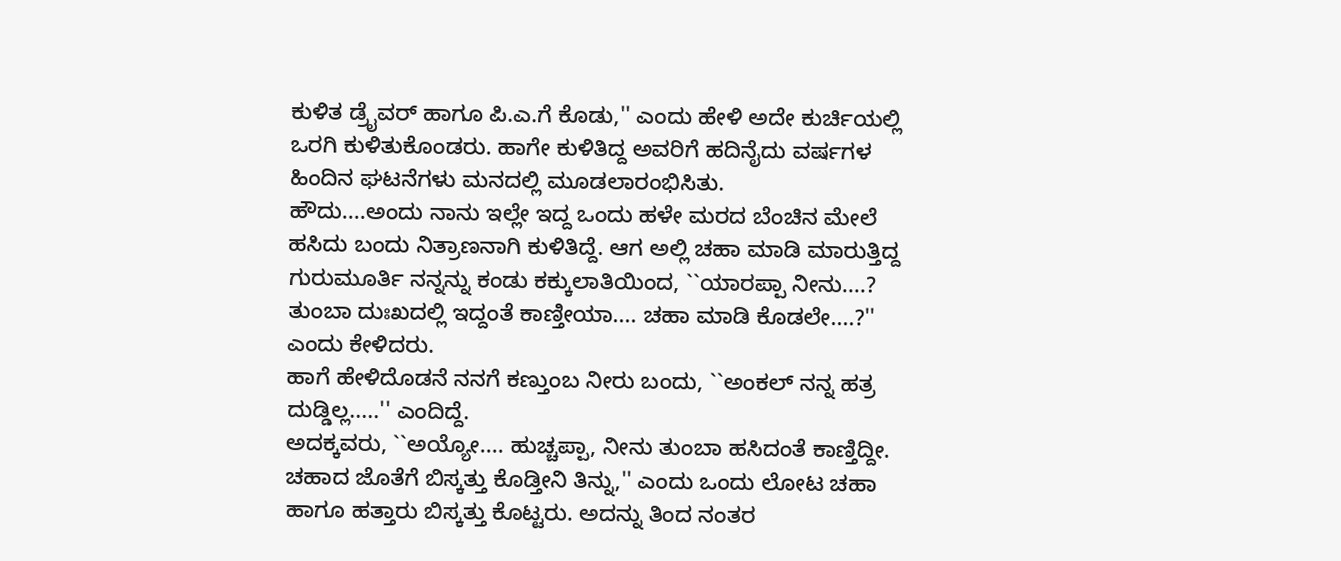ಕುಳಿತ ಡ್ರೈವರ್ ಹಾಗೂ ಪಿ.ಎ.ಗೆ ಕೊಡು,'' ಎಂದು ಹೇಳಿ ಅದೇ ಕುರ್ಚಿಯಲ್ಲಿ ಒರಗಿ ಕುಳಿತುಕೊಂಡರು. ಹಾಗೇ ಕುಳಿತಿದ್ದ ಅವರಿಗೆ ಹದಿನೈದು ವರ್ಷಗಳ ಹಿಂದಿನ ಘಟನೆಗಳು ಮನದಲ್ಲಿ ಮೂಡಲಾರಂಭಿಸಿತು.
ಹೌದು....ಅಂದು ನಾನು ಇಲ್ಲೇ ಇದ್ದ ಒಂದು ಹಳೇ ಮರದ ಬೆಂಚಿನ ಮೇಲೆ ಹಸಿದು ಬಂದು ನಿತ್ರಾಣನಾಗಿ ಕುಳಿತಿದ್ದೆ. ಆಗ ಅಲ್ಲಿ ಚಹಾ ಮಾಡಿ ಮಾರುತ್ತಿದ್ದ ಗುರುಮೂರ್ತಿ ನನ್ನನ್ನು ಕಂಡು ಕಕ್ಕುಲಾತಿಯಿಂದ, ``ಯಾರಪ್ಪಾ ನೀನು....? ತುಂಬಾ ದುಃಖದಲ್ಲಿ ಇದ್ದಂತೆ ಕಾಣ್ತೀಯಾ.... ಚಹಾ ಮಾಡಿ ಕೊಡಲೇ....?'' ಎಂದು ಕೇಳಿದರು.
ಹಾಗೆ ಹೇಳಿದೊಡನೆ ನನಗೆ ಕಣ್ತುಂಬ ನೀರು ಬಂದು, ``ಅಂಕಲ್ ನನ್ನ ಹತ್ರ ದುಡ್ಡಿಲ್ಲ.....'' ಎಂದಿದ್ದೆ.
ಅದಕ್ಕವರು, ``ಅಯ್ಯೋ.... ಹುಚ್ಚಪ್ಪಾ, ನೀನು ತುಂಬಾ ಹಸಿದಂತೆ ಕಾಣ್ತಿದ್ದೀ. ಚಹಾದ ಜೊತೆಗೆ ಬಿಸ್ಕತ್ತು ಕೊಡ್ತೀನಿ ತಿನ್ನು,'' ಎಂದು ಒಂದು ಲೋಟ ಚಹಾ ಹಾಗೂ ಹತ್ತಾರು ಬಿಸ್ಕತ್ತು ಕೊಟ್ಟರು. ಅದನ್ನು ತಿಂದ ನಂತರ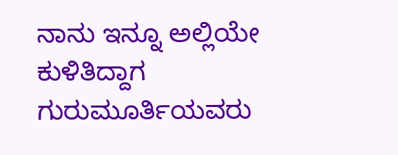ನಾನು ಇನ್ನೂ ಅಲ್ಲಿಯೇ ಕುಳಿತಿದ್ದಾಗ ಗುರುಮೂರ್ತಿಯವರು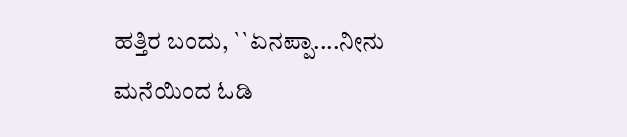ಹತ್ತಿರ ಬಂದು, ``ಏನಪ್ಪಾ....ನೀನು ಮನೆಯಿಂದ ಓಡಿ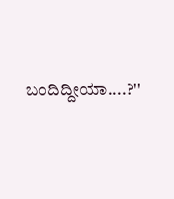ಬಂದಿದ್ದೀಯಾ....?''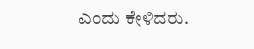ಎಂದು ಕೇಳಿದರು.